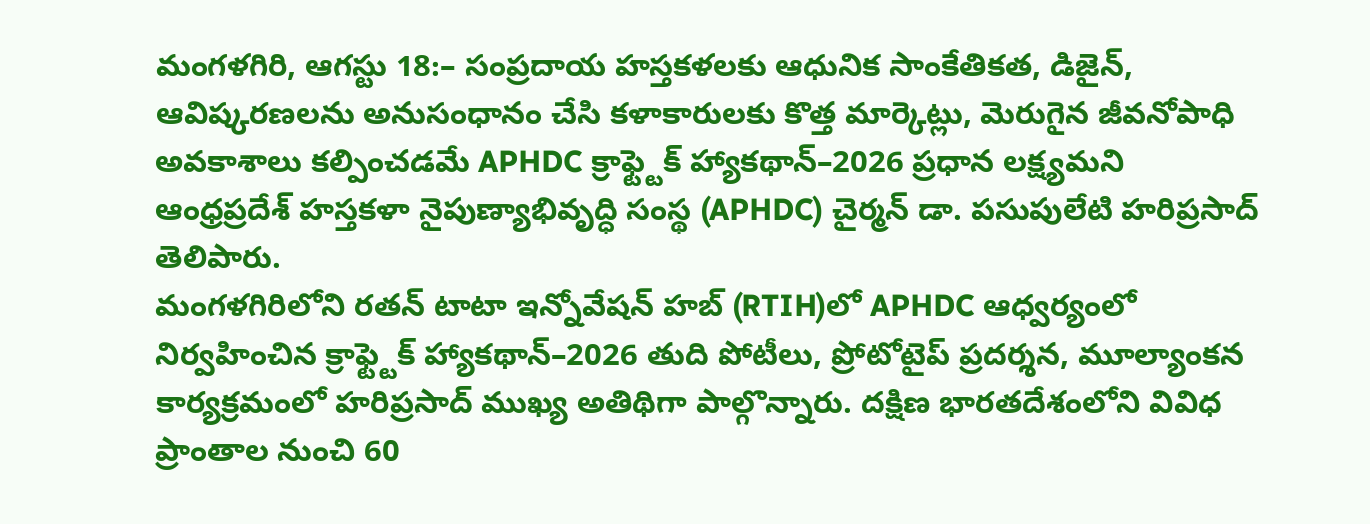మంగళగిరి, ఆగస్టు 18:– సంప్రదాయ హస్తకళలకు ఆధునిక సాంకేతికత, డిజైన్, ఆవిష్కరణలను అనుసంధానం చేసి కళాకారులకు కొత్త మార్కెట్లు, మెరుగైన జీవనోపాధి అవకాశాలు కల్పించడమే APHDC క్రాఫ్ట్టెక్ హ్యాకథాన్–2026 ప్రధాన లక్ష్యమని ఆంధ్రప్రదేశ్ హస్తకళా నైపుణ్యాభివృద్ధి సంస్థ (APHDC) చైర్మన్ డా. పసుపులేటి హరిప్రసాద్ తెలిపారు.
మంగళగిరిలోని రతన్ టాటా ఇన్నోవేషన్ హబ్ (RTIH)లో APHDC ఆధ్వర్యంలో నిర్వహించిన క్రాఫ్ట్టెక్ హ్యాకథాన్–2026 తుది పోటీలు, ప్రోటోటైప్ ప్రదర్శన, మూల్యాంకన కార్యక్రమంలో హరిప్రసాద్ ముఖ్య అతిథిగా పాల్గొన్నారు. దక్షిణ భారతదేశంలోని వివిధ ప్రాంతాల నుంచి 60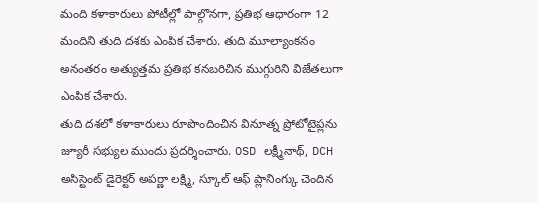మంది కళాకారులు పోటీల్లో పాల్గొనగా, ప్రతిభ ఆధారంగా 12 మందిని తుది దశకు ఎంపిక చేశారు. తుది మూల్యాంకనం అనంతరం అత్యుత్తమ ప్రతిభ కనబరిచిన ముగ్గురిని విజేతలుగా ఎంపిక చేశారు.
తుది దశలో కళాకారులు రూపొందించిన వినూత్న ప్రోటోటైప్లను జ్యూరీ సభ్యుల ముందు ప్రదర్శించారు. OSD లక్ష్మీనాథ్, DCH అసిస్టెంట్ డైరెక్టర్ అపర్ణా లక్ష్మి, స్కూల్ ఆఫ్ ప్లానింగ్కు చెందిన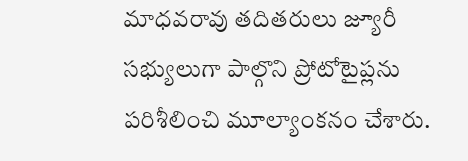మాధవరావు తదితరులు జ్యూరీ సభ్యులుగా పాల్గొని ప్రోటోటైప్లను పరిశీలించి మూల్యాంకనం చేశారు.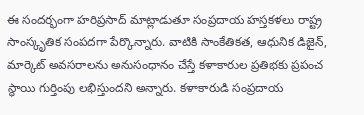ఈ సందర్భంగా హరిప్రసాద్ మాట్లాడుతూ సంప్రదాయ హస్తకళలు రాష్ట్ర సాంస్కృతిక సంపదగా పేర్కొన్నారు. వాటికి సాంకేతికత, ఆధునిక డిజైన్, మార్కెట్ అవసరాలను అనుసంధానం చేస్తే కళాకారుల ప్రతిభకు ప్రపంచ స్థాయి గుర్తింపు లభిస్తుందని అన్నారు. కళాకారుడి సంప్రదాయ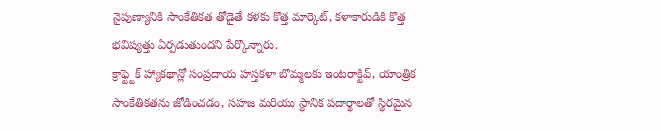నైపుణ్యానికి సాంకేతికత తోడైతే కళకు కొత్త మార్కెట్, కళాకారుడికి కొత్త భవిష్యత్తు ఏర్పడుతుందని పేర్కొన్నారు.
క్రాఫ్ట్టెక్ హ్యాకథాన్లో సంప్రదాయ హస్తకళా బొమ్మలకు ఇంటరాక్టివ్, యాంత్రిక సాంకేతికతను జోడించడం, సహజ మరియు స్థానిక పదార్థాలతో స్థిరమైన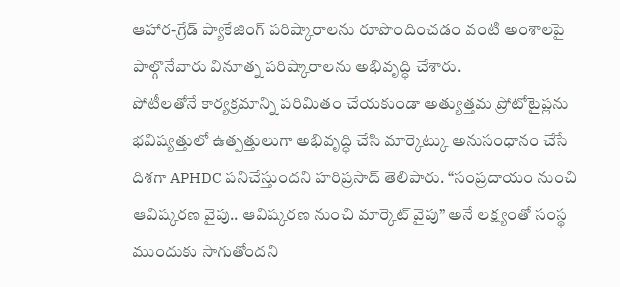ఆహార-గ్రేడ్ ప్యాకేజింగ్ పరిష్కారాలను రూపొందించడం వంటి అంశాలపై పాల్గొనేవారు వినూత్న పరిష్కారాలను అభివృద్ధి చేశారు.
పోటీలతోనే కార్యక్రమాన్ని పరిమితం చేయకుండా అత్యుత్తమ ప్రోటోటైప్లను భవిష్యత్తులో ఉత్పత్తులుగా అభివృద్ధి చేసి మార్కెట్కు అనుసంధానం చేసే దిశగా APHDC పనిచేస్తుందని హరిప్రసాద్ తెలిపారు. “సంప్రదాయం నుంచి ఆవిష్కరణ వైపు.. ఆవిష్కరణ నుంచి మార్కెట్ వైపు” అనే లక్ష్యంతో సంస్థ ముందుకు సాగుతోందని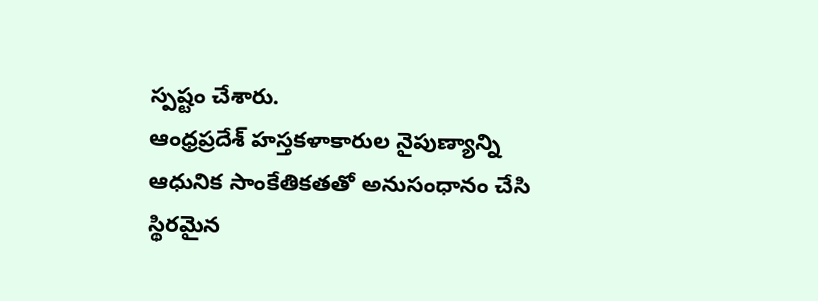స్పష్టం చేశారు.
ఆంధ్రప్రదేశ్ హస్తకళాకారుల నైపుణ్యాన్ని ఆధునిక సాంకేతికతతో అనుసంధానం చేసి స్థిరమైన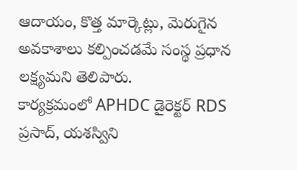ఆదాయం, కొత్త మార్కెట్లు, మెరుగైన అవకాశాలు కల్పించడమే సంస్థ ప్రధాన లక్ష్యమని తెలిపారు.
కార్యక్రమంలో APHDC డైరెక్టర్ RDS ప్రసాద్, యశస్విని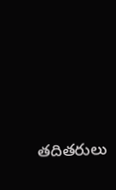తదితరులు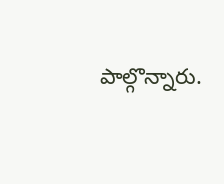పాల్గొన్నారు.